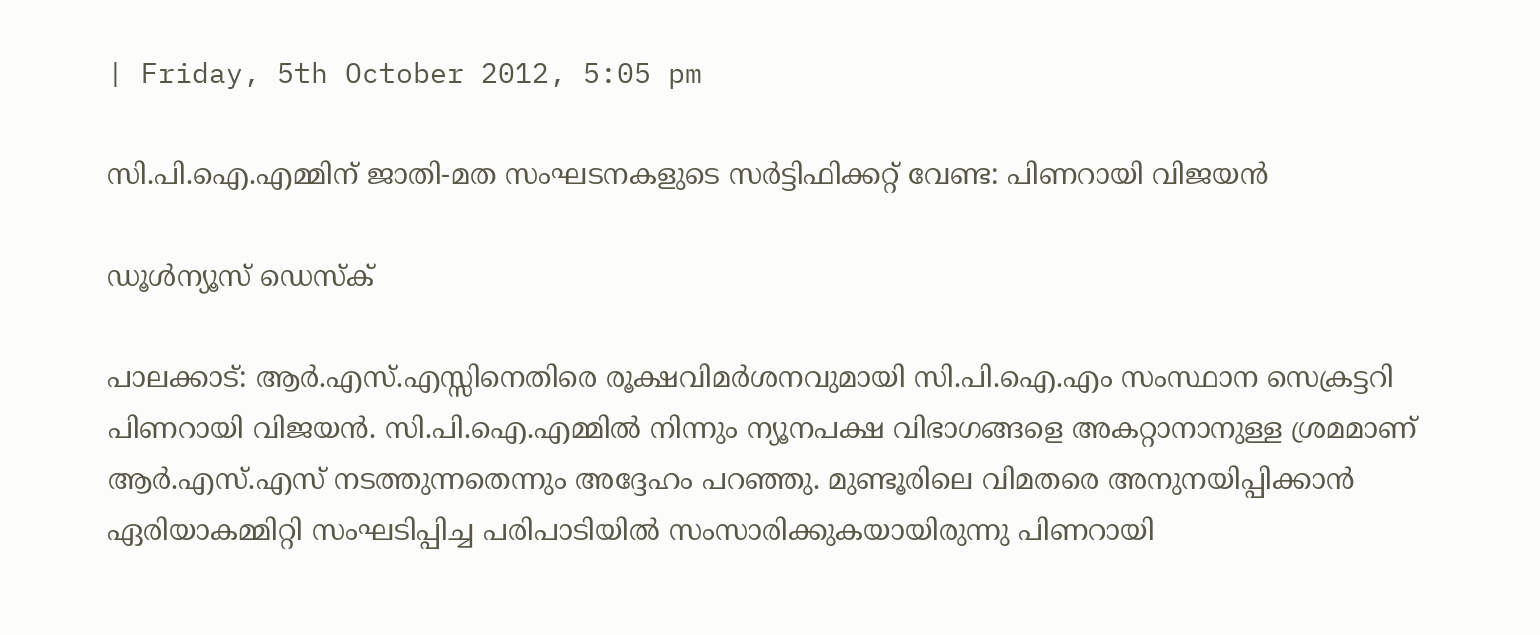| Friday, 5th October 2012, 5:05 pm

സി.പി.ഐ.എമ്മിന് ജാതി-മത സംഘടനകളുടെ സര്‍ട്ടിഫിക്കറ്റ് വേണ്ട: പിണറായി വിജയന്‍

ഡൂള്‍ന്യൂസ് ഡെസ്‌ക്

പാലക്കാട്: ആര്‍.എസ്.എസ്സിനെതിരെ രൂക്ഷവിമര്‍ശനവുമായി സി.പി.ഐ.എം സംസ്ഥാന സെക്രട്ടറി പിണറായി വിജയന്‍. സി.പി.ഐ.എമ്മില്‍ നിന്നും ന്യൂനപക്ഷ വിഭാഗങ്ങളെ അകറ്റാനാനുള്ള ശ്രമമാണ് ആര്‍.എസ്.എസ് നടത്തുന്നതെന്നും അദ്ദേഹം പറഞ്ഞു. മുണ്ടൂരിലെ വിമതരെ അനുനയിപ്പിക്കാന്‍ ഏരിയാകമ്മിറ്റി സംഘടിപ്പിച്ച പരിപാടിയില്‍ സംസാരിക്കുകയായിരുന്നു പിണറായി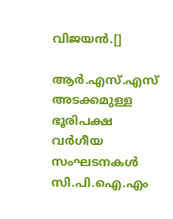വിജയന്‍.[]

ആര്‍.എസ്.എസ് അടക്കമുള്ള ഭൂരിപക്ഷ വര്‍ഗീയ സംഘടനകള്‍ സി.പി.ഐ.എം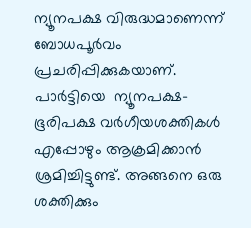ന്യൂനപക്ഷ വിരുദ്ധമാണെന്ന് ബോധപൂര്‍വം പ്രചരിപ്പിക്കുകയാണ്. പാര്‍ട്ടിയെ  ന്യൂനപക്ഷ-ഭൂരിപക്ഷ വര്‍ഗീയശക്തികള്‍ എപ്പോഴും ആക്രമിക്കാന്‍ ശ്രമിച്ചിട്ടുണ്ട്. അങ്ങനെ ഒരു ശക്തിക്കും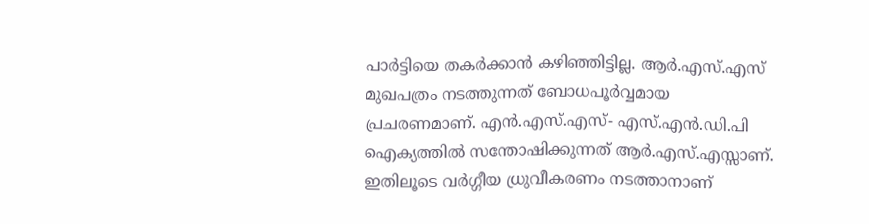പാര്‍ട്ടിയെ തകര്‍ക്കാന്‍ കഴിഞ്ഞിട്ടില്ല. ആര്‍.എസ്.എസ് മുഖപത്രം നടത്തുന്നത് ബോധപൂര്‍വ്വമായ പ്രചരണമാണ്. എന്‍.എസ്.എസ്- എസ്.എന്‍.ഡി.പി ഐക്യത്തില്‍ സന്തോഷിക്കുന്നത് ആര്‍.എസ്.എസ്സാണ്. ഇതിലൂടെ വര്‍ഗ്ഗീയ ധ്രുവീകരണം നടത്താനാണ്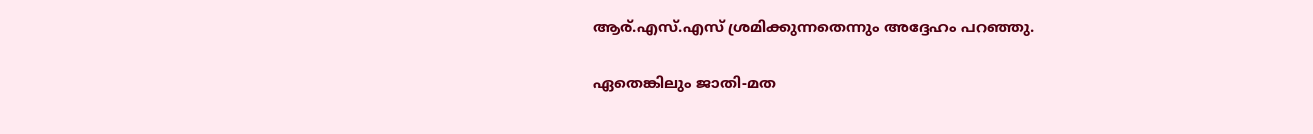ആര്.എസ്.എസ് ശ്രമിക്കുന്നതെന്നും അദ്ദേഹം പറഞ്ഞു.

ഏതെങ്കിലും ജാതി-മത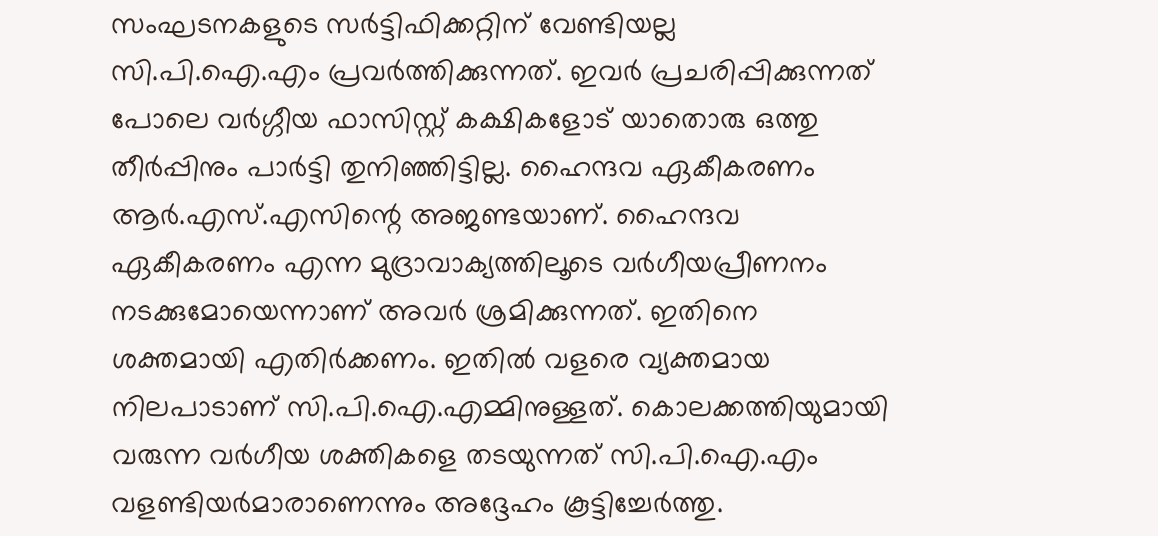സംഘടനകളുടെ സര്‍ട്ടിഫിക്കറ്റിന് വേണ്ടിയല്ല സി.പി.ഐ.എം പ്രവര്‍ത്തിക്കുന്നത്. ഇവര്‍ പ്രചരിപ്പിക്കുന്നത് പോലെ വര്‍ഗ്ഗീയ ഫാസിസ്റ്റ് കക്ഷികളോട് യാതൊരു ഒത്തു തീര്‍പ്പിനും പാര്‍ട്ടി തുനിഞ്ഞിട്ടില്ല. ഹൈന്ദവ ഏകീകരണം ആര്‍.എസ്.എസിന്റെ അജണ്ടയാണ്. ഹൈന്ദവ ഏകീകരണം എന്ന മുദ്രാവാക്യത്തിലൂടെ വര്‍ഗീയപ്രീണനം നടക്കുമോയെന്നാണ് അവര്‍ ശ്രമിക്കുന്നത്. ഇതിനെ ശക്തമായി എതിര്‍ക്കണം. ഇതില്‍ വളരെ വ്യക്തമായ നിലപാടാണ് സി.പി.ഐ.എമ്മിനുള്ളത്. കൊലക്കത്തിയുമായി വരുന്ന വര്‍ഗീയ ശക്തികളെ തടയുന്നത് സി.പി.ഐ.എം വളണ്ടിയര്‍മാരാണെന്നും അദ്ദേഹം കൂട്ടിച്ചേര്‍ത്തു.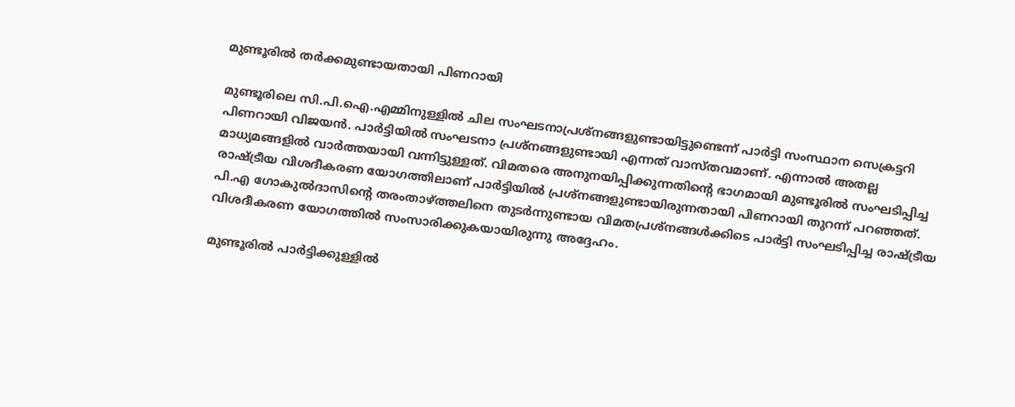മുണ്ടൂരില്‍ തര്‍ക്കമുണ്ടായതായി പിണറായി

മുണ്ടൂരിലെ സി.പി.ഐ.എമ്മിനുള്ളില്‍ ചില സംഘടനാപ്രശ്‌നങ്ങളുണ്ടായിട്ടുണ്ടെന്ന് പാര്‍ട്ടി സംസ്ഥാന സെക്രട്ടറി പിണറായി വിജയന്‍. പാര്‍ട്ടിയില്‍ സംഘടനാ പ്രശ്‌നങ്ങളുണ്ടായി എന്നത് വാസ്തവമാണ്. എന്നാല്‍ അതല്ല മാധ്യമങ്ങളില്‍ വാര്‍ത്തയായി വന്നിട്ടുള്ളത്. വിമതരെ അനുനയിപ്പിക്കുന്നതിന്റെ ഭാഗമായി മുണ്ടൂരില്‍ സംഘടിപ്പിച്ച രാഷ്ട്രീയ വിശദീകരണ യോഗത്തിലാണ് പാര്‍ട്ടിയില്‍ പ്രശ്‌നങ്ങളുണ്ടായിരുന്നതായി പിണറായി തുറന്ന് പറഞ്ഞത്. പി.എ ഗോകുല്‍ദാസിന്റെ തരംതാഴ്ത്തലിനെ തുടര്‍ന്നുണ്ടായ വിമതപ്രശ്‌നങ്ങള്‍ക്കിടെ പാര്‍ട്ടി സംഘടിപ്പിച്ച രാഷ്ട്രീയ വിശദീകരണ യോഗത്തില്‍ സംസാരിക്കുകയായിരുന്നു അദ്ദേഹം.

മുണ്ടൂരില്‍ പാര്‍ട്ടിക്കുള്ളില്‍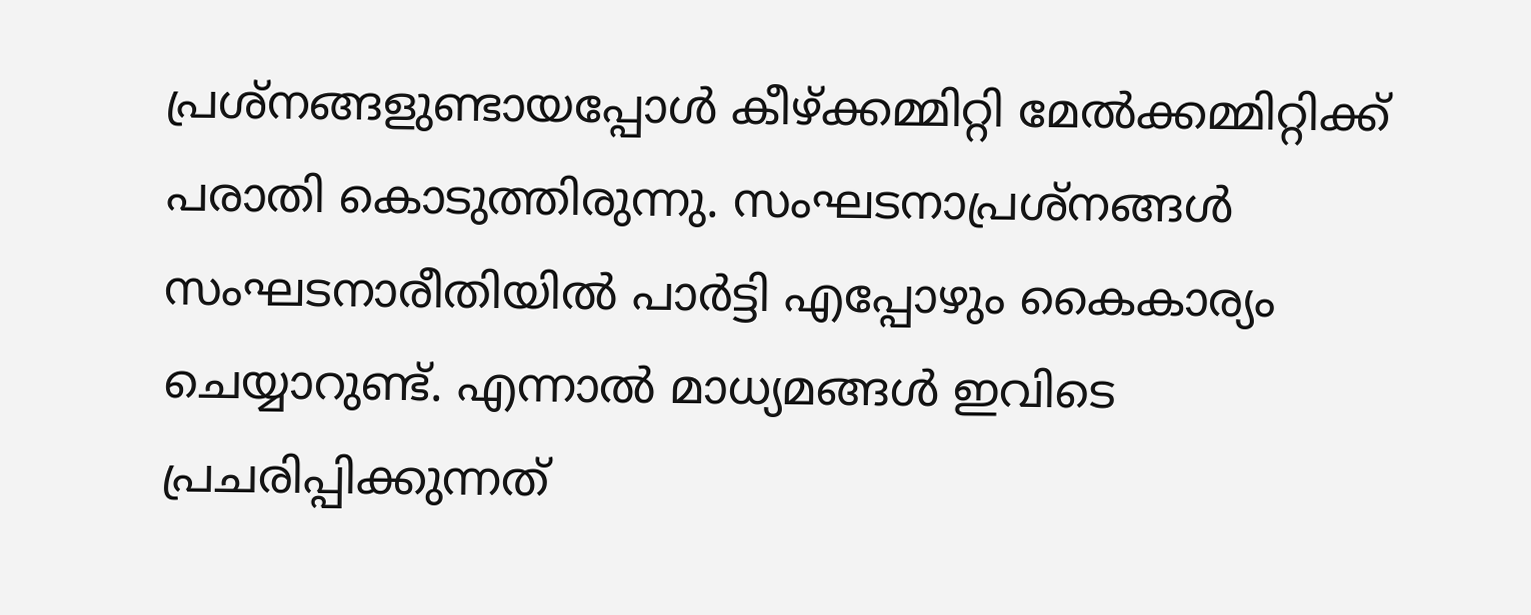പ്രശ്‌നങ്ങളുണ്ടായപ്പോള്‍ കീഴ്ക്കമ്മിറ്റി മേല്‍ക്കമ്മിറ്റിക്ക് പരാതി കൊടുത്തിരുന്നു. സംഘടനാപ്രശ്‌നങ്ങള്‍ സംഘടനാരീതിയില്‍ പാര്‍ട്ടി എപ്പോഴും കൈകാര്യം ചെയ്യാറുണ്ട്. എന്നാല്‍ മാധ്യമങ്ങള്‍ ഇവിടെ പ്രചരിപ്പിക്കുന്നത്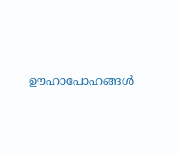ഊഹാപോഹങ്ങള്‍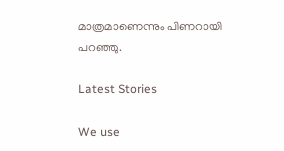മാത്രമാണെന്നും പിണറായി പറഞ്ഞു.

Latest Stories

We use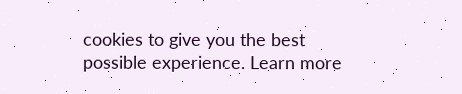cookies to give you the best possible experience. Learn more